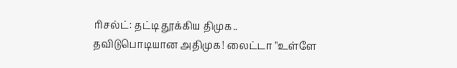ரிசல்ட்: தட்டி தூக்கிய திமுக.. தவிடுபொடியான அதிமுக! லைட்டா "உள்ளே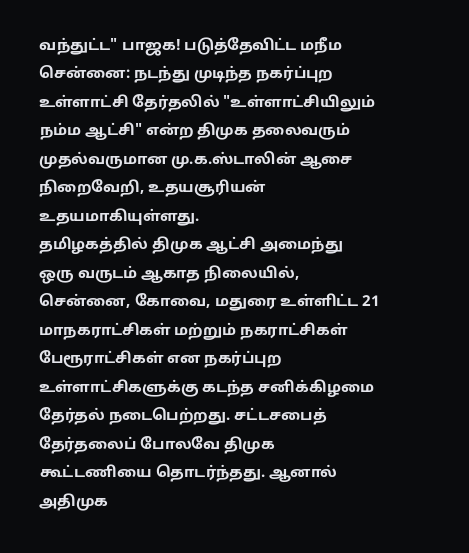வந்துட்ட" பாஜக! படுத்தேவிட்ட மநீம
சென்னை: நடந்து முடிந்த நகர்ப்புற உள்ளாட்சி தேர்தலில் "உள்ளாட்சியிலும் நம்ம ஆட்சி" என்ற திமுக தலைவரும் முதல்வருமான மு.க.ஸ்டாலின் ஆசை நிறைவேறி, உதயசூரியன் உதயமாகியுள்ளது.
தமிழகத்தில் திமுக ஆட்சி அமைந்து ஒரு வருடம் ஆகாத நிலையில், சென்னை, கோவை, மதுரை உள்ளிட்ட 21 மாநகராட்சிகள் மற்றும் நகராட்சிகள் பேரூராட்சிகள் என நகர்ப்புற உள்ளாட்சிகளுக்கு கடந்த சனிக்கிழமை தேர்தல் நடைபெற்றது. சட்டசபைத் தேர்தலைப் போலவே திமுக கூட்டணியை தொடர்ந்தது. ஆனால் அதிமுக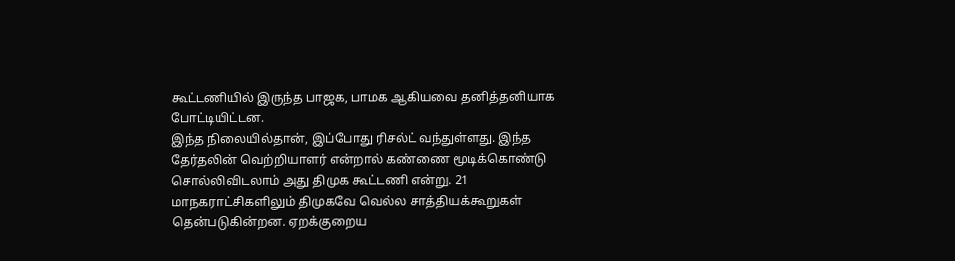கூட்டணியில் இருந்த பாஜக, பாமக ஆகியவை தனித்தனியாக போட்டியிட்டன.
இந்த நிலையில்தான், இப்போது ரிசல்ட் வந்துள்ளது. இந்த தேர்தலின் வெற்றியாளர் என்றால் கண்ணை மூடிக்கொண்டு சொல்லிவிடலாம் அது திமுக கூட்டணி என்று. 21 மாநகராட்சிகளிலும் திமுகவே வெல்ல சாத்தியக்கூறுகள் தென்படுகின்றன. ஏறக்குறைய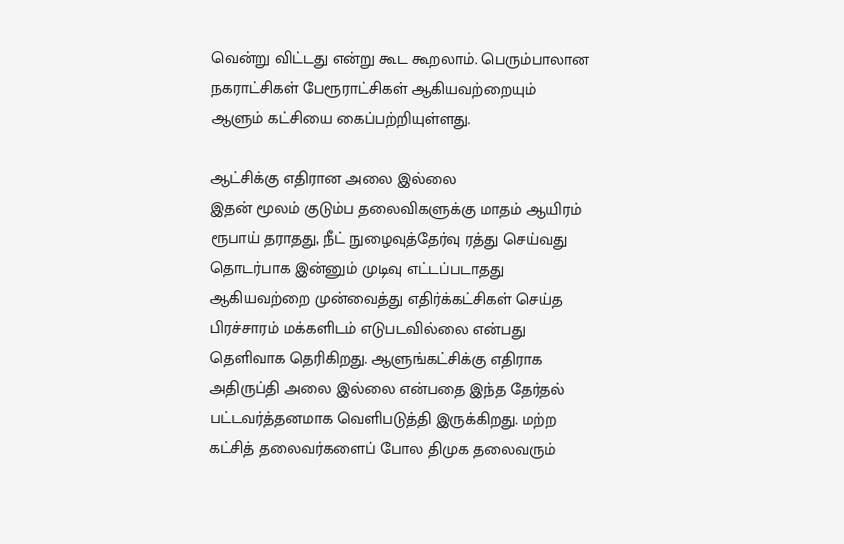வென்று விட்டது என்று கூட கூறலாம். பெரும்பாலான நகராட்சிகள் பேரூராட்சிகள் ஆகியவற்றையும் ஆளும் கட்சியை கைப்பற்றியுள்ளது.

ஆட்சிக்கு எதிரான அலை இல்லை
இதன் மூலம் குடும்ப தலைவிகளுக்கு மாதம் ஆயிரம் ரூபாய் தராதது, நீட் நுழைவுத்தேர்வு ரத்து செய்வது தொடர்பாக இன்னும் முடிவு எட்டப்படாதது ஆகியவற்றை முன்வைத்து எதிர்க்கட்சிகள் செய்த பிரச்சாரம் மக்களிடம் எடுபடவில்லை என்பது தெளிவாக தெரிகிறது. ஆளுங்கட்சிக்கு எதிராக அதிருப்தி அலை இல்லை என்பதை இந்த தேர்தல் பட்டவர்த்தனமாக வெளிபடுத்தி இருக்கிறது. மற்ற கட்சித் தலைவர்களைப் போல திமுக தலைவரும்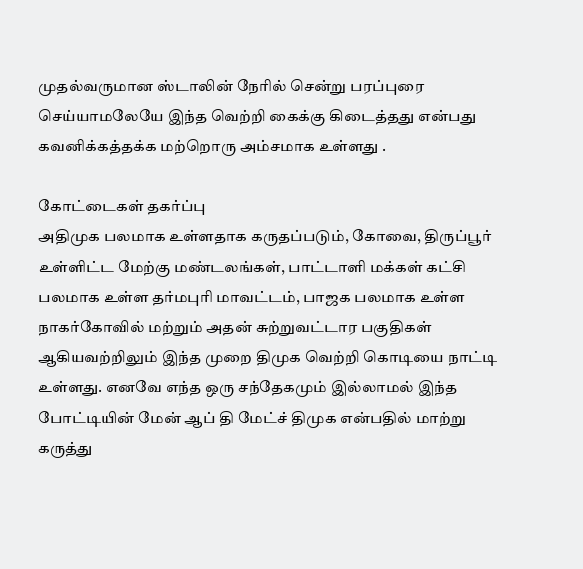முதல்வருமான ஸ்டாலின் நேரில் சென்று பரப்புரை செய்யாமலேயே இந்த வெற்றி கைக்கு கிடைத்தது என்பது கவனிக்கத்தக்க மற்றொரு அம்சமாக உள்ளது .

கோட்டைகள் தகர்ப்பு
அதிமுக பலமாக உள்ளதாக கருதப்படும், கோவை, திருப்பூர் உள்ளிட்ட மேற்கு மண்டலங்கள், பாட்டாளி மக்கள் கட்சி பலமாக உள்ள தர்மபுரி மாவட்டம், பாஜக பலமாக உள்ள நாகர்கோவில் மற்றும் அதன் சுற்றுவட்டார பகுதிகள் ஆகியவற்றிலும் இந்த முறை திமுக வெற்றி கொடியை நாட்டி உள்ளது. எனவே எந்த ஒரு சந்தேகமும் இல்லாமல் இந்த போட்டியின் மேன் ஆப் தி மேட்ச் திமுக என்பதில் மாற்று கருத்து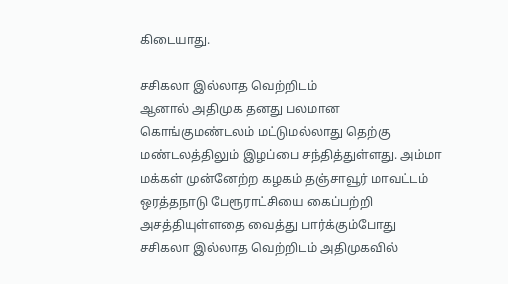கிடையாது.

சசிகலா இல்லாத வெற்றிடம்
ஆனால் அதிமுக தனது பலமான கொங்குமண்டலம் மட்டுமல்லாது தெற்கு மண்டலத்திலும் இழப்பை சந்தித்துள்ளது. அம்மா மக்கள் முன்னேற்ற கழகம் தஞ்சாவூர் மாவட்டம் ஒரத்தநாடு பேரூராட்சியை கைப்பற்றி அசத்தியுள்ளதை வைத்து பார்க்கும்போது சசிகலா இல்லாத வெற்றிடம் அதிமுகவில்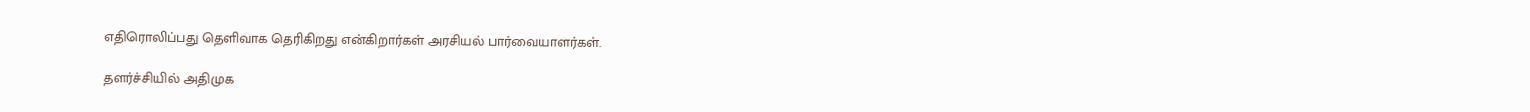எதிரொலிப்பது தெளிவாக தெரிகிறது என்கிறார்கள் அரசியல் பார்வையாளர்கள்.

தளர்ச்சியில் அதிமுக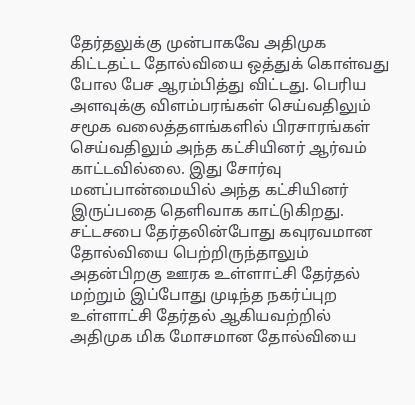தேர்தலுக்கு முன்பாகவே அதிமுக கிட்டதட்ட தோல்வியை ஒத்துக் கொள்வது போல பேச ஆரம்பித்து விட்டது. பெரிய அளவுக்கு விளம்பரங்கள் செய்வதிலும் சமூக வலைத்தளங்களில் பிரசாரங்கள் செய்வதிலும் அந்த கட்சியினர் ஆர்வம் காட்டவில்லை. இது சோர்வு மனப்பான்மையில் அந்த கட்சியினர் இருப்பதை தெளிவாக காட்டுகிறது. சட்டசபை தேர்தலின்போது கவுரவமான தோல்வியை பெற்றிருந்தாலும் அதன்பிறகு ஊரக உள்ளாட்சி தேர்தல் மற்றும் இப்போது முடிந்த நகர்ப்புற உள்ளாட்சி தேர்தல் ஆகியவற்றில் அதிமுக மிக மோசமான தோல்வியை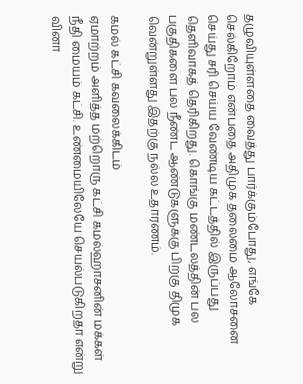தழுவியுள்ளதை வைத்து பார்க்கும்போது, எங்கே செல்கிறோம் என்பதை அதிமுக தலைமை ஆலோசனை செய்து சரி செய்ய வேண்டிய கட்டத்தில் இருப்பது தெளிவாகத் தெரிகிறது. கொங்கு மண்டலத்தின் பல பகுதிகளை பல நீண்ட ஆண்டுகளுக்கு பிறகு திமுக வென்றுள்ளது இதற்கு நல்ல உதாரணம்.

கமல் கட்சி கவலைக்கிடம்
ஏமாற்றம் அளித்த மற்றொரு கட்சி கமல்ஹாசனின் மக்கள் நீதி மையம் கட்சி. உண்மையிலேயே செயல்படுகிறதா என்று வினா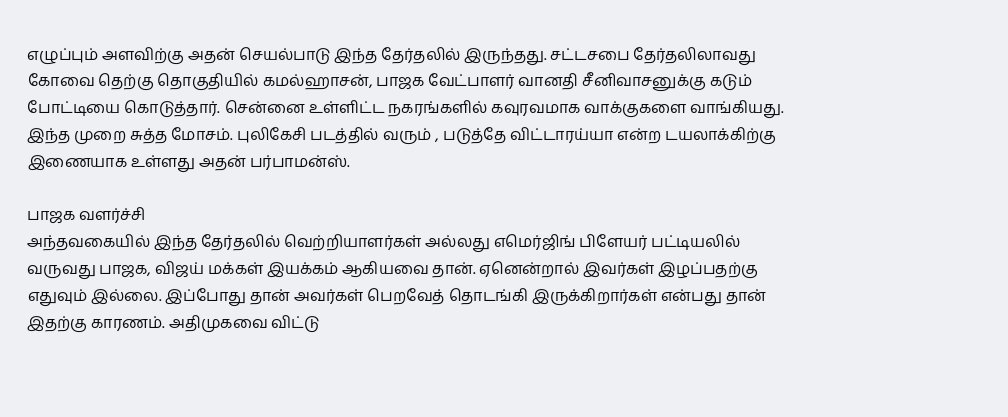எழுப்பும் அளவிற்கு அதன் செயல்பாடு இந்த தேர்தலில் இருந்தது. சட்டசபை தேர்தலிலாவது கோவை தெற்கு தொகுதியில் கமல்ஹாசன், பாஜக வேட்பாளர் வானதி சீனிவாசனுக்கு கடும் போட்டியை கொடுத்தார். சென்னை உள்ளிட்ட நகரங்களில் கவுரவமாக வாக்குகளை வாங்கியது. இந்த முறை சுத்த மோசம். புலிகேசி படத்தில் வரும் , படுத்தே விட்டாரய்யா என்ற டயலாக்கிற்கு இணையாக உள்ளது அதன் பர்பாமன்ஸ்.

பாஜக வளர்ச்சி
அந்தவகையில் இந்த தேர்தலில் வெற்றியாளர்கள் அல்லது எமெர்ஜிங் பிளேயர் பட்டியலில் வருவது பாஜக, விஜய் மக்கள் இயக்கம் ஆகியவை தான். ஏனென்றால் இவர்கள் இழப்பதற்கு எதுவும் இல்லை. இப்போது தான் அவர்கள் பெறவேத் தொடங்கி இருக்கிறார்கள் என்பது தான் இதற்கு காரணம். அதிமுகவை விட்டு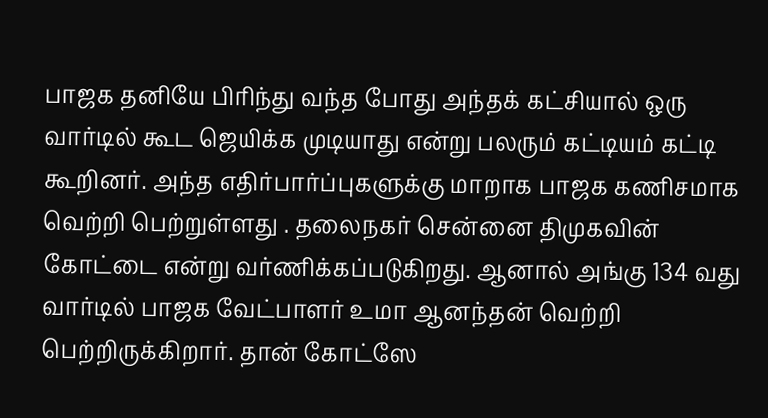பாஜக தனியே பிரிந்து வந்த போது அந்தக் கட்சியால் ஒரு வார்டில் கூட ஜெயிக்க முடியாது என்று பலரும் கட்டியம் கட்டி கூறினர். அந்த எதிர்பார்ப்புகளுக்கு மாறாக பாஜக கணிசமாக வெற்றி பெற்றுள்ளது . தலைநகர் சென்னை திமுகவின் கோட்டை என்று வர்ணிக்கப்படுகிறது. ஆனால் அங்கு 134 வது வார்டில் பாஜக வேட்பாளர் உமா ஆனந்தன் வெற்றி பெற்றிருக்கிறார். தான் கோட்ஸே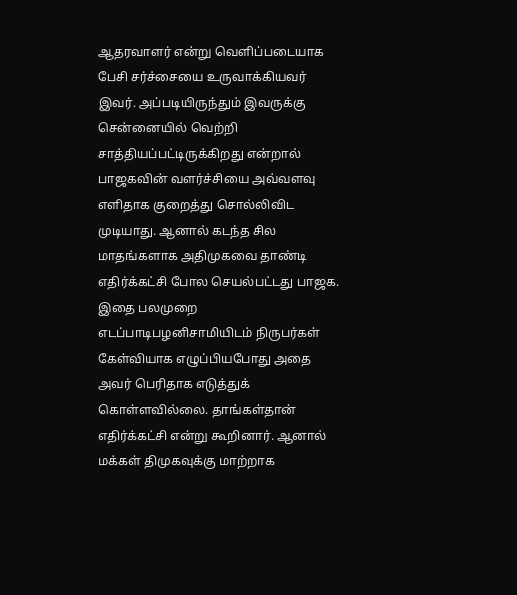ஆதரவாளர் என்று வெளிப்படையாக பேசி சர்ச்சையை உருவாக்கியவர் இவர். அப்படியிருந்தும் இவருக்கு சென்னையில் வெற்றி சாத்தியப்பட்டிருக்கிறது என்றால் பாஜகவின் வளர்ச்சியை அவ்வளவு எளிதாக குறைத்து சொல்லிவிட முடியாது. ஆனால் கடந்த சில மாதங்களாக அதிமுகவை தாண்டி எதிர்க்கட்சி போல செயல்பட்டது பாஜக. இதை பலமுறை எடப்பாடிபழனிசாமியிடம் நிருபர்கள் கேள்வியாக எழுப்பியபோது அதை அவர் பெரிதாக எடுத்துக் கொள்ளவில்லை. தாங்கள்தான் எதிர்க்கட்சி என்று கூறினார். ஆனால் மக்கள் திமுகவுக்கு மாற்றாக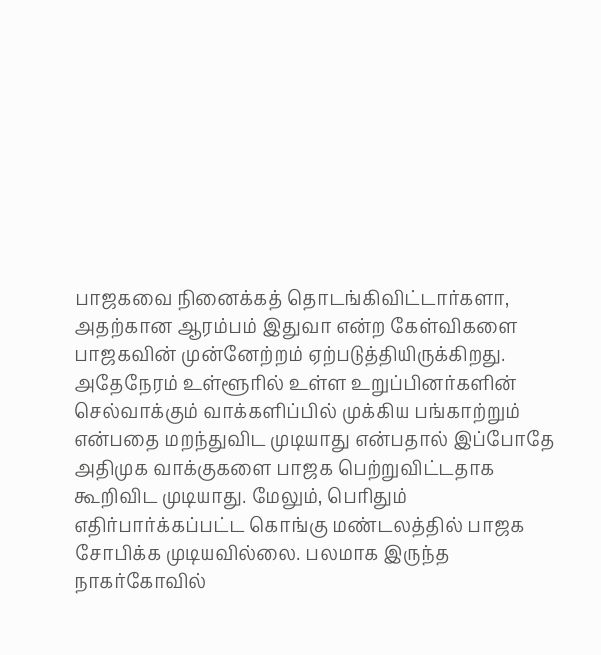பாஜகவை நினைக்கத் தொடங்கிவிட்டார்களா, அதற்கான ஆரம்பம் இதுவா என்ற கேள்விகளை பாஜகவின் முன்னேற்றம் ஏற்படுத்தியிருக்கிறது. அதேநேரம் உள்ளூரில் உள்ள உறுப்பினர்களின் செல்வாக்கும் வாக்களிப்பில் முக்கிய பங்காற்றும் என்பதை மறந்துவிட முடியாது என்பதால் இப்போதே அதிமுக வாக்குகளை பாஜக பெற்றுவிட்டதாக கூறிவிட முடியாது. மேலும், பெரிதும் எதிர்பார்க்கப்பட்ட கொங்கு மண்டலத்தில் பாஜக சோபிக்க முடியவில்லை. பலமாக இருந்த நாகர்கோவில்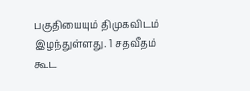பகுதியையும் திமுகவிடம் இழந்துள்ளது. 1 சதவீதம் கூட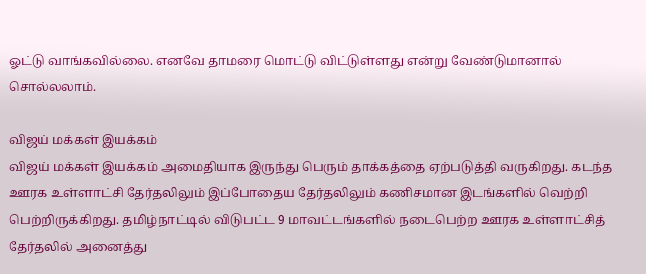ஓட்டு வாங்கவில்லை. எனவே தாமரை மொட்டு விட்டுள்ளது என்று வேண்டுமானால் சொல்லலாம்.

விஜய் மக்கள் இயக்கம்
விஜய் மக்கள் இயக்கம் அமைதியாக இருந்து பெரும் தாக்கத்தை ஏற்படுத்தி வருகிறது. கடந்த ஊரக உள்ளாட்சி தேர்தலிலும் இப்போதைய தேர்தலிலும் கணிசமான இடங்களில் வெற்றி பெற்றிருக்கிறது. தமிழ்நாட்டில் விடுபட்ட 9 மாவட்டங்களில் நடைபெற்ற ஊரக உள்ளாட்சித் தேர்தலில் அனைத்து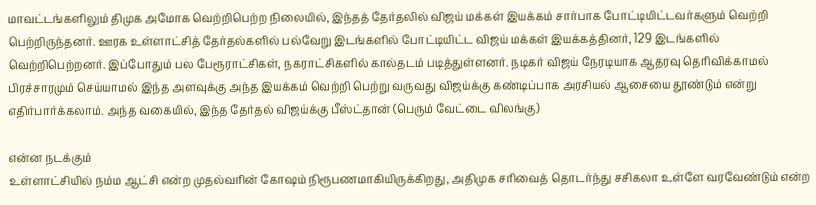மாவட்டங்களிலும் திமுக அமோக வெற்றிபெற்ற நிலையில், இந்தத் தேர்தலில் விஜய் மக்கள் இயக்கம் சார்பாக போட்டியிட்டவர்களும் வெற்றி பெற்றிருந்தனர். ஊரக உள்ளாட்சித் தேர்தல்களில் பல்வேறு இடங்களில் போட்டியிட்ட விஜய் மக்கள் இயக்கத்தினர், 129 இடங்களில் வெற்றிபெற்றனர். இப்போதும் பல பேரூராட்சிகள், நகராட்சிகளில் கால்தடம் படித்துள்ளனர். நடிகர் விஜய் நேரடியாக ஆதரவு தெரிவிக்காமல் பிரச்சாரமும் செய்யாமல் இந்த அளவுக்கு அந்த இயக்கம் வெற்றி பெற்று வருவது விஜய்க்கு கண்டிப்பாக அரசியல் ஆசையை தூண்டும் என்று எதிர்பார்க்கலாம். அந்த வகையில், இந்த தேர்தல் விஜய்க்கு பீஸ்ட்தான் (பெரும் வேட்டை விலங்கு)

என்ன நடக்கும்
உள்ளாட்சியில் நம்ம ஆட்சி என்ற முதல்வரின் கோஷம் நிரூபணமாகியிருக்கிறது, அதிமுக சரிவைத் தொடர்ந்து சசிகலா உள்ளே வரவேண்டும் என்ற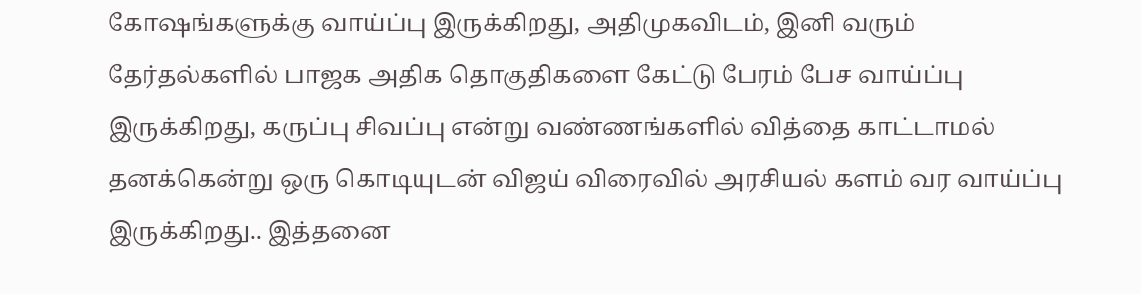கோஷங்களுக்கு வாய்ப்பு இருக்கிறது, அதிமுகவிடம், இனி வரும் தேர்தல்களில் பாஜக அதிக தொகுதிகளை கேட்டு பேரம் பேச வாய்ப்பு இருக்கிறது, கருப்பு சிவப்பு என்று வண்ணங்களில் வித்தை காட்டாமல் தனக்கென்று ஒரு கொடியுடன் விஜய் விரைவில் அரசியல் களம் வர வாய்ப்பு இருக்கிறது.. இத்தனை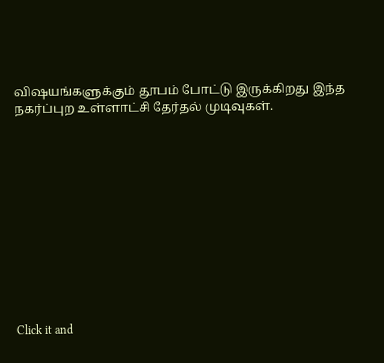விஷயங்களுக்கும் தூபம் போட்டு இருக்கிறது இந்த நகர்ப்புற உள்ளாட்சி தேர்தல் முடிவுகள்.












Click it and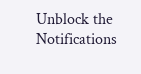Unblock the Notifications